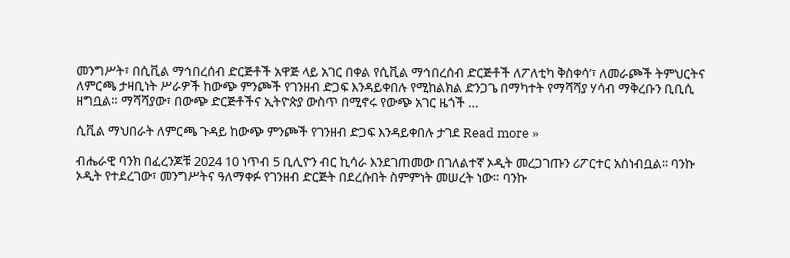መንግሥት፣ በሲቪል ማኅበረሰብ ድርጅቶች አዋጅ ላይ አገር በቀል የሲቪል ማኅበረሰብ ድርጅቶች ለፖለቲካ ቅስቀሳ’፣ ለመራጮች ትምህርትና ለምርጫ ታዛቢነት ሥራዎች ከውጭ ምንጮች የገንዘብ ድጋፍ እንዳይቀበሉ የሚከልክል ድንጋጌ በማካተት የማሻሻያ ሃሳብ ማቅረቡን ቢቢሲ ዘግቧል። ማሻሻያው፣ በውጭ ድርጅቶችና ኢትዮጵያ ውስጥ በሚኖሩ የውጭ አገር ዜጎች …

ሲቪል ማህበራት ለምርጫ ጉዳይ ከውጭ ምንጮች የገንዘብ ድጋፍ እንዳይቀበሉ ታገደ Read more »

ብሔራዊ ባንክ በፈረንጆቹ 2024 10 ነጥብ 5 ቢሊዮን ብር ኪሳራ እንደገጠመው በገለልተኛ ኦዲት መረጋገጡን ሪፖርተር አስነብቧል፡፡ ባንኩ ኦዲት የተደረገው፣ መንግሥትና ዓለማቀፉ የገንዘብ ድርጅት በደረሱበት ስምምነት መሠረት ነው። ባንኩ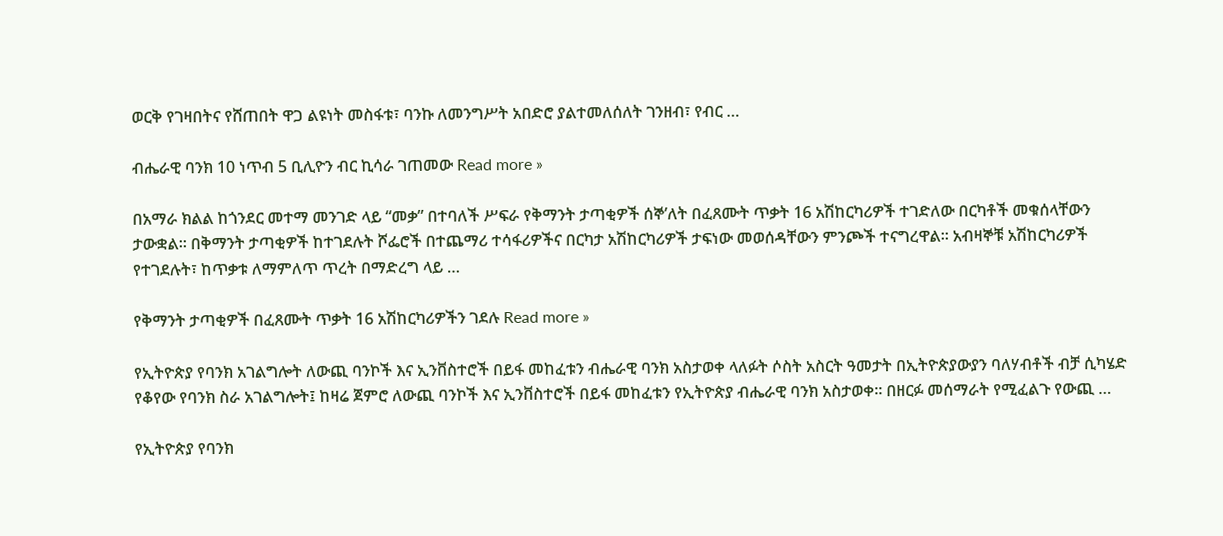ወርቅ የገዛበትና የሸጠበት ዋጋ ልዩነት መስፋቱ፣ ባንኩ ለመንግሥት አበድሮ ያልተመለሰለት ገንዘብ፣ የብር …

ብሔራዊ ባንክ 10 ነጥብ 5 ቢሊዮን ብር ኪሳራ ገጠመው Read more »

በአማራ ክልል ከጎንደር መተማ መንገድ ላይ “መቃ” በተባለች ሥፍራ የቅማንት ታጣቂዎች ሰኞ’ለት በፈጸሙት ጥቃት 16 አሽከርካሪዎች ተገድለው በርካቶች መቁሰላቸውን ታውቋል። በቅማንት ታጣቂዎች ከተገደሉት ሾፌሮች በተጨማሪ ተሳፋሪዎችና በርካታ አሽከርካሪዎች ታፍነው መወሰዳቸውን ምንጮች ተናግረዋል። አብዛኞቹ አሽከርካሪዎች የተገደሉት፣ ከጥቃቱ ለማምለጥ ጥረት በማድረግ ላይ …

የቅማንት ታጣቂዎች በፈጸሙት ጥቃት 16 አሽከርካሪዎችን ገደሉ Read more »

የኢትዮጵያ የባንክ አገልግሎት ለውጪ ባንኮች እና ኢንቨስተሮች በይፋ መከፈቱን ብሔራዊ ባንክ አስታወቀ ላለፉት ሶስት አስርት ዓመታት በኢትዮጵያውያን ባለሃብቶች ብቻ ሲካሄድ የቆየው የባንክ ስራ አገልግሎት፤ ከዛሬ ጀምሮ ለውጪ ባንኮች እና ኢንቨስተሮች በይፋ መከፈቱን የኢትዮጵያ ብሔራዊ ባንክ አስታወቀ። በዘርፉ መሰማራት የሚፈልጉ የውጪ …

የኢትዮጵያ የባንክ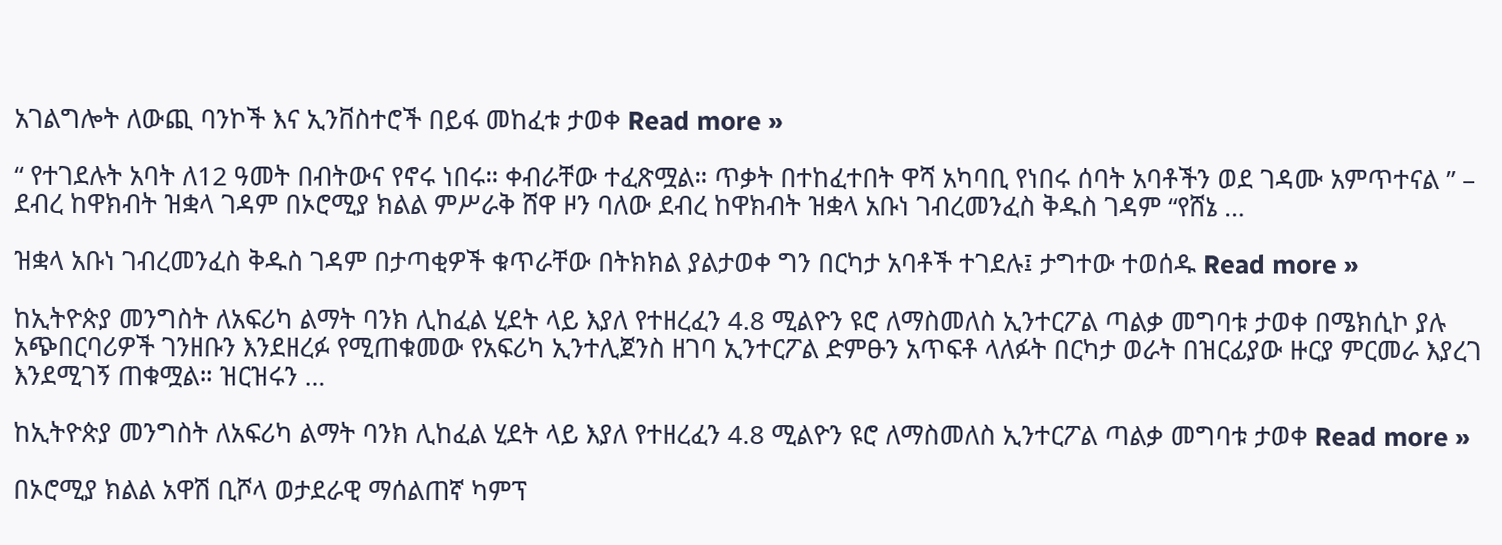አገልግሎት ለውጪ ባንኮች እና ኢንቨስተሮች በይፋ መከፈቱ ታወቀ Read more »

“ የተገደሉት አባት ለ12 ዓመት በብትውና የኖሩ ነበሩ። ቀብራቸው ተፈጽሟል። ጥቃት በተከፈተበት ዋሻ አካባቢ የነበሩ ሰባት አባቶችን ወደ ገዳሙ አምጥተናል ” – ደብረ ከዋክብት ዝቋላ ገዳም በኦሮሚያ ክልል ምሥራቅ ሸዋ ዞን ባለው ደብረ ከዋክብት ዝቋላ አቡነ ገብረመንፈስ ቅዱስ ገዳም “የሸኔ …

ዝቋላ አቡነ ገብረመንፈስ ቅዱስ ገዳም በታጣቂዎች ቁጥራቸው በትክክል ያልታወቀ ግን በርካታ አባቶች ተገደሉ፤ ታግተው ተወሰዱ Read more »

ከኢትዮጵያ መንግስት ለአፍሪካ ልማት ባንክ ሊከፈል ሂደት ላይ እያለ የተዘረፈን 4.8 ሚልዮን ዩሮ ለማስመለስ ኢንተርፖል ጣልቃ መግባቱ ታወቀ በሜክሲኮ ያሉ አጭበርባሪዎች ገንዘቡን እንደዘረፉ የሚጠቁመው የአፍሪካ ኢንተሊጀንስ ዘገባ ኢንተርፖል ድምፁን አጥፍቶ ላለፉት በርካታ ወራት በዝርፊያው ዙርያ ምርመራ እያረገ እንደሚገኝ ጠቁሟል። ዝርዝሩን …

ከኢትዮጵያ መንግስት ለአፍሪካ ልማት ባንክ ሊከፈል ሂደት ላይ እያለ የተዘረፈን 4.8 ሚልዮን ዩሮ ለማስመለስ ኢንተርፖል ጣልቃ መግባቱ ታወቀ Read more »

በኦሮሚያ ክልል አዋሽ ቢሾላ ወታደራዊ ማሰልጠኛ ካምፕ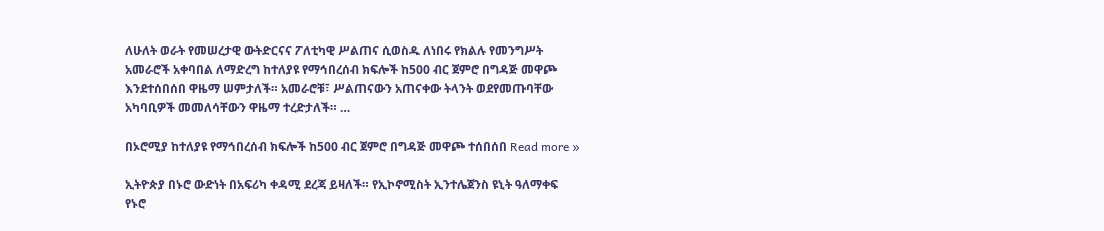ለሁለት ወራት የመሠረታዊ ውትድርናና ፖለቲካዊ ሥልጠና ሲወስዱ ለነበሩ የክልሉ የመንግሥት አመራሮች አቀባበል ለማድረግ ከተለያዩ የማኅበረሰብ ክፍሎች ከ500 ብር ጀምሮ በግዳጅ መዋጮ እንደተሰበሰበ ዋዜማ ሠምታለች። አመራሮቹ፣ ሥልጠናውን አጠናቀው ትላንት ወደየመጡባቸው አካባቢዎች መመለሳቸውን ዋዜማ ተረድታለች። …

በኦሮሚያ ከተለያዩ የማኅበረሰብ ክፍሎች ከ500 ብር ጀምሮ በግዳጅ መዋጮ ተሰበሰበ Read more »

ኢትዮጵያ በኑሮ ውድነት በአፍሪካ ቀዳሚ ደረጃ ይዛለች። የኢኮኖሚስት ኢንተሌጀንስ ዩኒት ዓለማቀፍ የኑሮ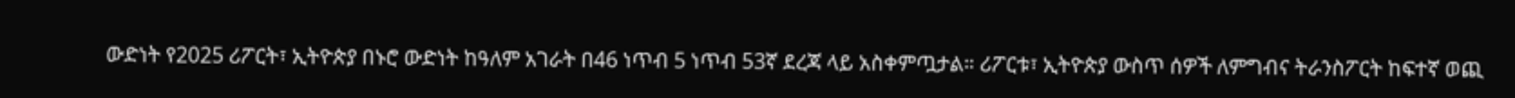ውድነት የ2025 ሪፖርት፣ ኢትዮጵያ በኑሮ ውድነት ከዓለም አገራት በ46 ነጥብ 5 ነጥብ 53ኛ ደረጃ ላይ አስቀምጧታል። ሪፖርቱ፣ ኢትዮጵያ ውስጥ ሰዎች ለምግብና ትራንስፖርት ከፍተኛ ወጪ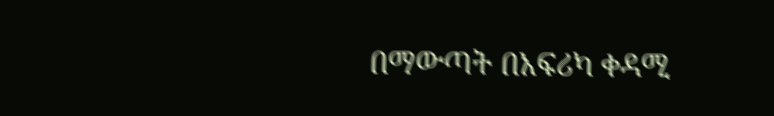በማውጣት በአፍሪካ ቀዳሚ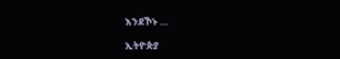እንደኾኑ …

ኢትዮጵያ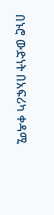በኑሮ ውድነት በአፍሪካ ቀዳሚ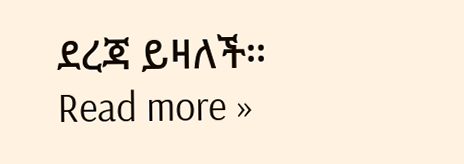ደረጃ ይዛለች። Read more »